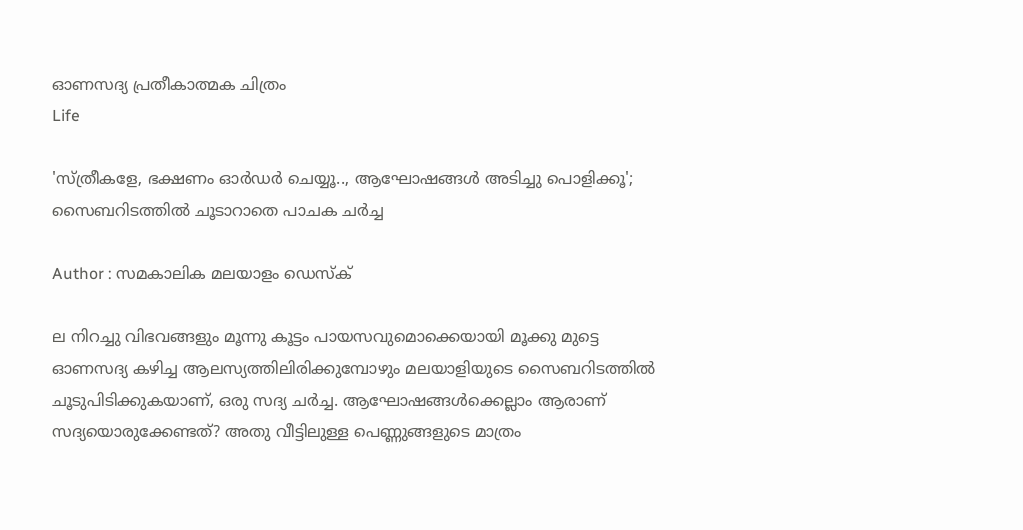ഓണസദ്യ പ്രതീകാത്മക ചിത്രം
Life

'സ്ത്രീകളേ, ഭക്ഷണം ഓര്‍ഡര്‍ ചെയ്യൂ.., ആഘോഷങ്ങള്‍ അടിച്ചു പൊളിക്കൂ'; സൈബറിടത്തില്‍ ചൂടാറാതെ പാചക ചര്‍ച്ച

Author : സമകാലിക മലയാളം ഡെസ്ക്

ല നിറച്ചു വിഭവങ്ങളും മൂന്നു കൂട്ടം പായസവുമൊക്കെയായി മൂക്കു മുട്ടെ ഓണസദ്യ കഴിച്ച ആലസ്യത്തിലിരിക്കുമ്പോഴും മലയാളിയുടെ സൈബറിടത്തില്‍ ചൂടുപിടിക്കുകയാണ്, ഒരു സദ്യ ചര്‍ച്ച. ആഘോഷങ്ങള്‍ക്കെല്ലാം ആരാണ് സദ്യയൊരുക്കേണ്ടത്? അതു വീട്ടിലുള്ള പെണ്ണുങ്ങളുടെ മാത്രം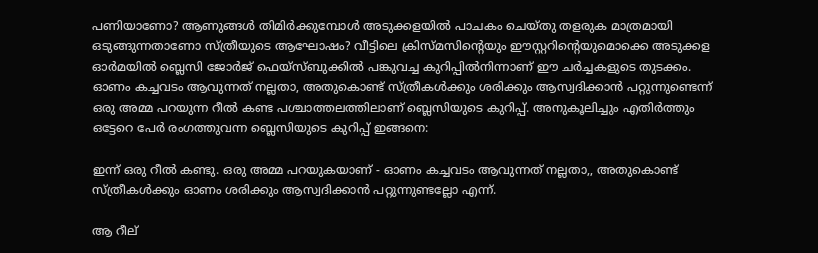പണിയാണോ? ആണുങ്ങള്‍ തിമിര്‍ക്കുമ്പോള്‍ അടുക്കളയില്‍ പാചകം ചെയ്തു തളരുക മാത്രമായി ഒടുങ്ങുന്നതാണോ സ്ത്രീയുടെ ആഘോഷം? വീട്ടിലെ ക്രിസ്മസിന്റെയും ഈസ്റ്ററിന്റെയുമൊക്കെ അടുക്കള ഓര്‍മയില്‍ ബ്ലെസി ജോര്‍ജ് ഫെയ്‌സ്ബുക്കില്‍ പങ്കുവച്ച കുറിപ്പില്‍നിന്നാണ് ഈ ചര്‍ച്ചകളുടെ തുടക്കം. ഓണം കച്ചവടം ആവുന്നത് നല്ലതാ, അതുകൊണ്ട് സ്ത്രീകള്‍ക്കും ശരിക്കും ആസ്വദിക്കാന്‍ പറ്റുന്നുണ്ടെന്ന് ഒരു അമ്മ പറയുന്ന റീല്‍ കണ്ട പശ്ചാത്തലത്തിലാണ് ബ്ലെസിയുടെ കുറിപ്പ്. അനുകൂലിച്ചും എതിര്‍ത്തും ഒട്ടേറെ പേര്‍ രംഗത്തുവന്ന ബ്ലെസിയുടെ കുറിപ്പ് ഇങ്ങനെ:

ഇന്ന് ഒരു റീല്‍ കണ്ടു. ഒരു അമ്മ പറയുകയാണ് - ഓണം കച്ചവടം ആവുന്നത് നല്ലതാ,, അതുകൊണ്ട് സ്ത്രീകള്‍ക്കും ഓണം ശരിക്കും ആസ്വദിക്കാന്‍ പറ്റുന്നുണ്ടല്ലോ എന്ന്.

ആ റീല്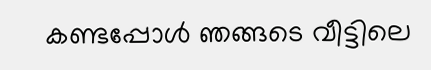കണ്ടപ്പോള്‍ ഞങ്ങടെ വീട്ടിലെ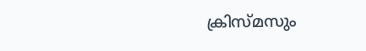ക്രിസ്മസും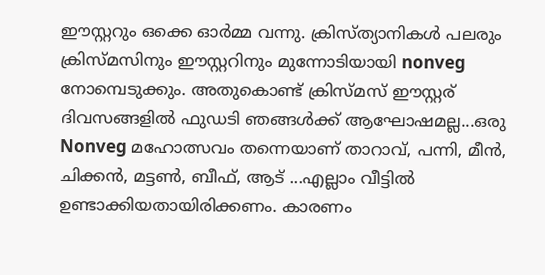ഈസ്റ്ററും ഒക്കെ ഓര്‍മ്മ വന്നു. ക്രിസ്ത്യാനികള്‍ പലരും ക്രിസ്മസിനും ഈസ്റ്ററിനും മുന്നോടിയായി nonveg നോമ്പെടുക്കും. അതുകൊണ്ട് ക്രിസ്മസ് ഈസ്റ്റര് ദിവസങ്ങളില്‍ ഫുഡടി ഞങ്ങള്‍ക്ക് ആഘോഷമല്ല...ഒരു Nonveg മഹോത്സവം തന്നെയാണ് താറാവ്, പന്നി, മീന്‍, ചിക്കന്‍, മട്ടണ്‍, ബീഫ്, ആട് ...എല്ലാം വീട്ടില്‍ ഉണ്ടാക്കിയതായിരിക്കണം. കാരണം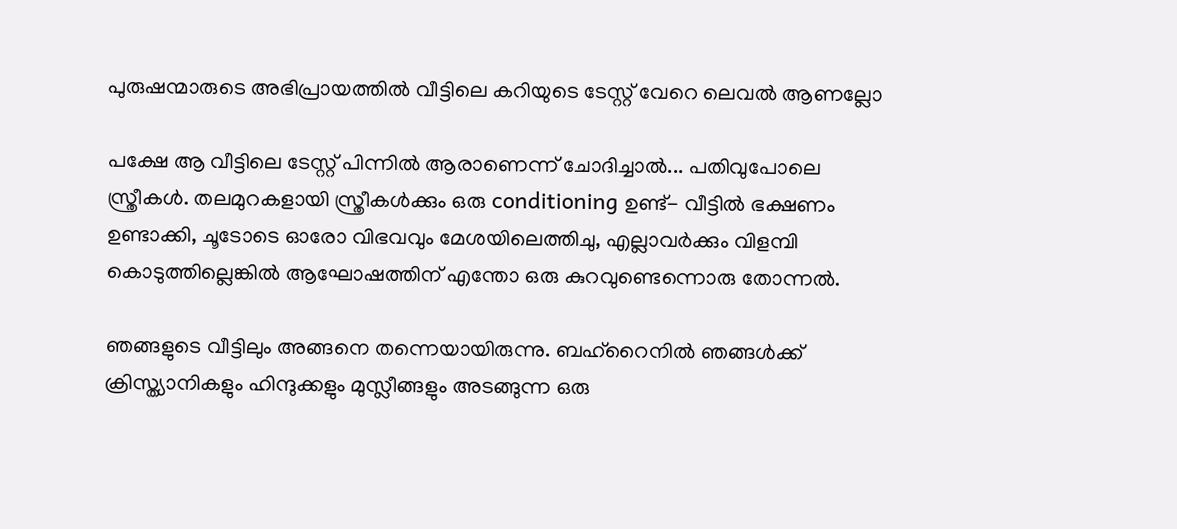പുരുഷന്മാരുടെ അഭിപ്രായത്തില്‍ വീട്ടിലെ കറിയുടെ ടേസ്റ്റ് വേറെ ലെവല്‍ ആണല്ലോ

പക്ഷേ ആ വീട്ടിലെ ടേസ്റ്റ് പിന്നില്‍ ആരാണെന്ന് ചോദിച്ചാല്‍... പതിവുപോലെ സ്ത്രീകള്‍. തലമുറകളായി സ്ത്രീകള്‍ക്കും ഒരു conditioning ഉണ്ട്- വീട്ടില്‍ ഭക്ഷണം ഉണ്ടാക്കി, ചൂടോടെ ഓരോ വിഭവവും മേശയിലെത്തിചു, എല്ലാവര്‍ക്കും വിളമ്പി കൊടുത്തില്ലെങ്കില്‍ ആഘോഷത്തിന് എന്തോ ഒരു കുറവുണ്ടെന്നൊരു തോന്നല്‍.

ഞങ്ങളുടെ വീട്ടിലും അങ്ങനെ തന്നെയായിരുന്നു. ബഹ്‌റൈനില്‍ ഞങ്ങള്‍ക്ക് ക്രിസ്ത്യാനികളും ഹിന്ദുക്കളും മുസ്ലീങ്ങളും അടങ്ങുന്ന ഒരു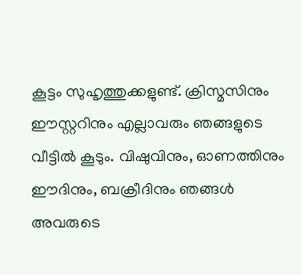കൂട്ടം സുഹൃത്തുക്കളുണ്ട്. ക്രിസ്മസിനും ഈസ്റ്ററിനും എല്ലാവരും ഞങ്ങളുടെ വീട്ടില്‍ കൂടും. വിഷുവിനും, ഓണത്തിനും ഈദിനും, ബക്രീദിനും ഞങ്ങള്‍ അവരുടെ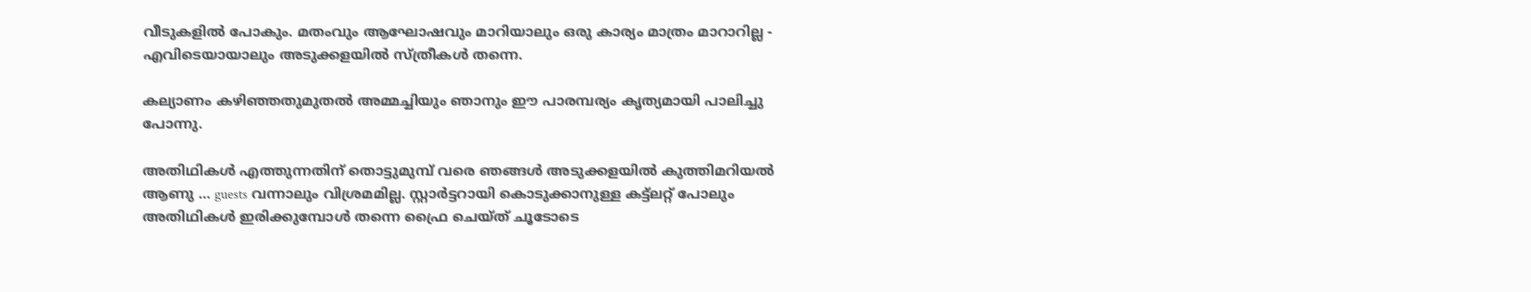വീടുകളില്‍ പോകും. മതംവും ആഘോഷവും മാറിയാലും ഒരു കാര്യം മാത്രം മാറാറില്ല - എവിടെയായാലും അടുക്കളയില്‍ സ്ത്രീകള്‍ തന്നെ.

കല്യാണം കഴിഞ്ഞതുമുതല്‍ അമ്മച്ചിയും ഞാനും ഈ പാരമ്പര്യം കൃത്യമായി പാലിച്ചു പോന്നു.

അതിഥികള്‍ എത്തുന്നതിന് തൊട്ടുമുമ്പ് വരെ ഞങ്ങള്‍ അടുക്കളയില്‍ കുത്തിമറിയല്‍ ആണു ... guests വന്നാലും വിശ്രമമില്ല. സ്റ്റാര്‍ട്ടറായി കൊടുക്കാനുള്ള കട്ട്‌ലറ്റ് പോലും അതിഥികള്‍ ഇരിക്കുമ്പോള്‍ തന്നെ ഫ്രൈ ചെയ്ത് ചൂടോടെ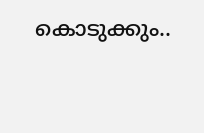കൊടുക്കും..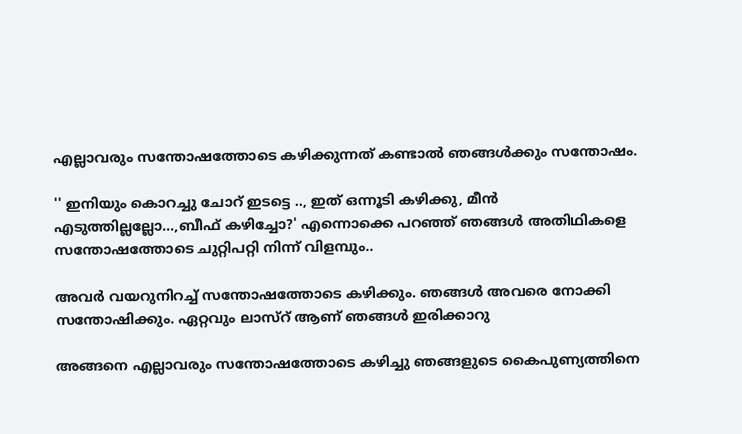എല്ലാവരും സന്തോഷത്തോടെ കഴിക്കുന്നത് കണ്ടാല്‍ ഞങ്ങള്‍ക്കും സന്തോഷം.

'' ഇനിയും കൊറച്ചു ചോറ് ഇടട്ടെ .., ഇത് ഒന്നൂടി കഴിക്കു, മീന്‍ എടുത്തില്ലല്ലോ...,ബീഫ് കഴിച്ചോ?' എന്നൊക്കെ പറഞ്ഞ് ഞങ്ങള്‍ അതിഥികളെ സന്തോഷത്തോടെ ചുറ്റിപറ്റി നിന്ന് വിളമ്പും..

അവര്‍ വയറുനിറച്ച് സന്തോഷത്തോടെ കഴിക്കും. ഞങ്ങള്‍ അവരെ നോക്കി സന്തോഷിക്കും. ഏറ്റവും ലാസ്റ് ആണ് ഞങ്ങള്‍ ഇരിക്കാറു

അങ്ങനെ എല്ലാവരും സന്തോഷത്തോടെ കഴിച്ചു ഞങ്ങളുടെ കൈപുണ്യത്തിനെ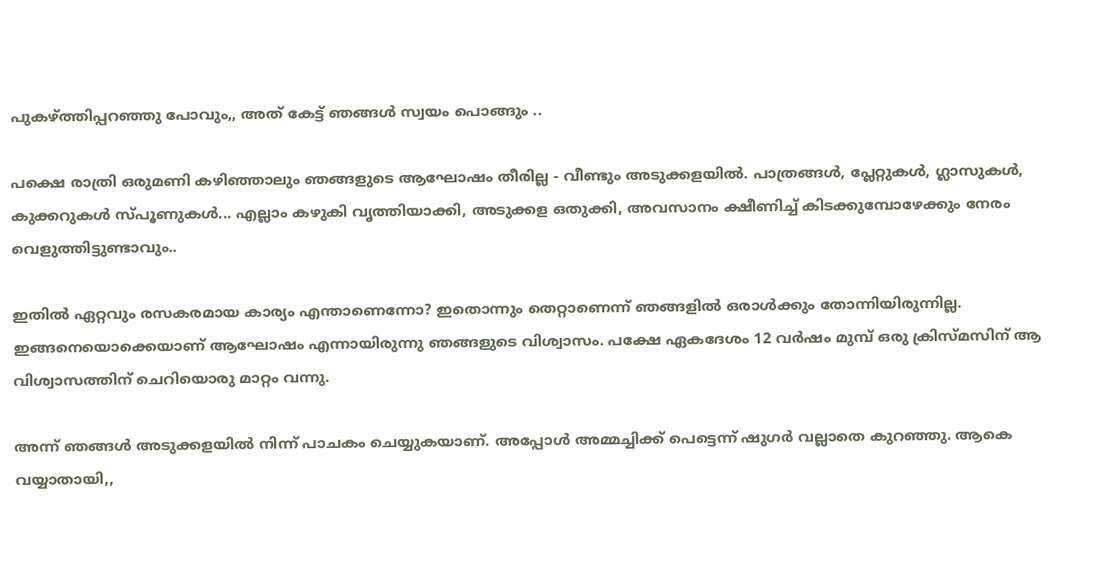പുകഴ്ത്തിപ്പറഞ്ഞു പോവും,, അത് കേട്ട് ഞങ്ങള്‍ സ്വയം പൊങ്ങും ..

പക്ഷെ രാത്രി ഒരുമണി കഴിഞ്ഞാലും ഞങ്ങളുടെ ആഘോഷം തീരില്ല - വീണ്ടും അടുക്കളയില്‍. പാത്രങ്ങള്‍, പ്ലേറ്റുകള്‍, ഗ്ലാസുകള്‍, കുക്കറുകള്‍ സ്പൂണുകള്‍... എല്ലാം കഴുകി വൃത്തിയാക്കി, അടുക്കള ഒതുക്കി, അവസാനം ക്ഷീണിച്ച് കിടക്കുമ്പോഴേക്കും നേരം വെളുത്തിട്ടുണ്ടാവും..

ഇതില്‍ ഏറ്റവും രസകരമായ കാര്യം എന്താണെന്നോ? ഇതൊന്നും തെറ്റാണെന്ന് ഞങ്ങളില്‍ ഒരാള്‍ക്കും തോന്നിയിരുന്നില്ല. ഇങ്ങനെയൊക്കെയാണ് ആഘോഷം എന്നായിരുന്നു ഞങ്ങളുടെ വിശ്വാസം. പക്ഷേ ഏകദേശം 12 വര്‍ഷം മുമ്പ് ഒരു ക്രിസ്മസിന് ആ വിശ്വാസത്തിന് ചെറിയൊരു മാറ്റം വന്നു.

അന്ന് ഞങ്ങള്‍ അടുക്കളയില്‍ നിന്ന് പാചകം ചെയ്യുകയാണ്. അപ്പോള്‍ അമ്മച്ചിക്ക് പെട്ടെന്ന് ഷുഗര്‍ വല്ലാതെ കുറഞ്ഞു. ആകെ വയ്യാതായി,,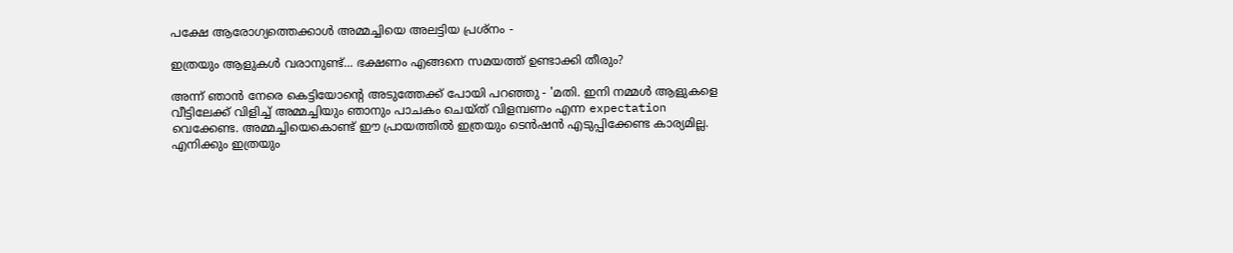പക്ഷേ ആരോഗ്യത്തെക്കാള്‍ അമ്മച്ചിയെ അലട്ടിയ പ്രശ്‌നം -

ഇത്രയും ആളുകള്‍ വരാനുണ്ട്... ഭക്ഷണം എങ്ങനെ സമയത്ത് ഉണ്ടാക്കി തീരും?

അന്ന് ഞാന്‍ നേരെ കെട്ടിയോന്റെ അടുത്തേക്ക് പോയി പറഞ്ഞു - 'മതി. ഇനി നമ്മള്‍ ആളുകളെ വീട്ടിലേക്ക് വിളിച്ച് അമ്മച്ചിയും ഞാനും പാചകം ചെയ്ത് വിളമ്പണം എന്ന expectation വെക്കേണ്ട. അമ്മച്ചിയെകൊണ്ട് ഈ പ്രായത്തില്‍ ഇത്രയും ടെന്‍ഷന്‍ എടുപ്പിക്കേണ്ട കാര്യമില്ല. എനിക്കും ഇത്രയും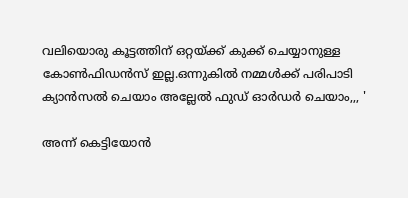വലിയൊരു കൂട്ടത്തിന് ഒറ്റയ്ക്ക് കുക്ക് ചെയ്യാനുള്ള കോണ്‍ഫിഡന്‍സ് ഇല്ല.ഒന്നുകില്‍ നമ്മള്‍ക്ക് പരിപാടി ക്യാന്‍സല്‍ ചെയാം അല്ലേല്‍ ഫുഡ് ഓര്‍ഡര്‍ ചെയാം,,, '

അന്ന് കെട്ടിയോന്‍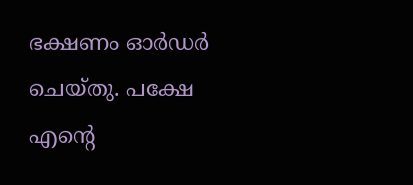ഭക്ഷണം ഓര്‍ഡര്‍ ചെയ്തു. പക്ഷേ എന്റെ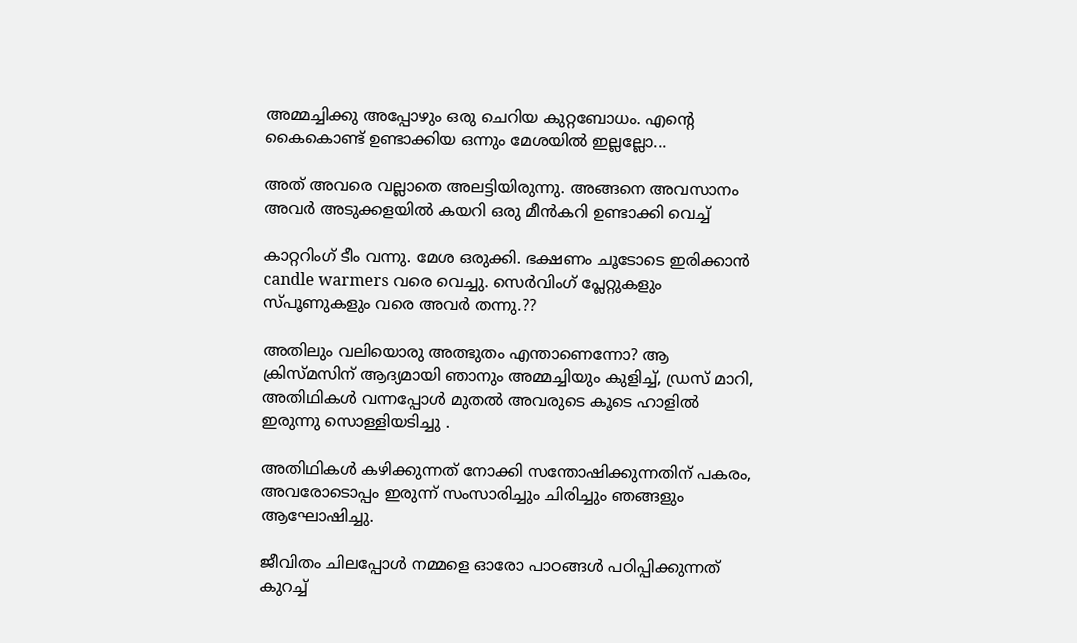അമ്മച്ചിക്കു അപ്പോഴും ഒരു ചെറിയ കുറ്റബോധം. എന്റെ കൈകൊണ്ട് ഉണ്ടാക്കിയ ഒന്നും മേശയില്‍ ഇല്ലല്ലോ...

അത് അവരെ വല്ലാതെ അലട്ടിയിരുന്നു. അങ്ങനെ അവസാനം അവര്‍ അടുക്കളയില്‍ കയറി ഒരു മീന്‍കറി ഉണ്ടാക്കി വെച്ച്

കാറ്ററിംഗ് ടീം വന്നു. മേശ ഒരുക്കി. ഭക്ഷണം ചൂടോടെ ഇരിക്കാന്‍ candle warmers വരെ വെച്ചു. സെര്‍വിംഗ് പ്ലേറ്റുകളും സ്പൂണുകളും വരെ അവര്‍ തന്നു.??

അതിലും വലിയൊരു അത്ഭുതം എന്താണെന്നോ? ആ ക്രിസ്മസിന് ആദ്യമായി ഞാനും അമ്മച്ചിയും കുളിച്ച്, ഡ്രസ് മാറി, അതിഥികള്‍ വന്നപ്പോള്‍ മുതല്‍ അവരുടെ കൂടെ ഹാളില്‍ ഇരുന്നു സൊള്ളിയടിച്ചു .

അതിഥികള്‍ കഴിക്കുന്നത് നോക്കി സന്തോഷിക്കുന്നതിന് പകരം, അവരോടൊപ്പം ഇരുന്ന് സംസാരിച്ചും ചിരിച്ചും ഞങ്ങളും ആഘോഷിച്ചു.

ജീവിതം ചിലപ്പോള്‍ നമ്മളെ ഓരോ പാഠങ്ങള്‍ പഠിപ്പിക്കുന്നത് കുറച്ച്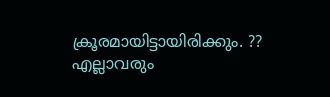ക്രൂരമായിട്ടായിരിക്കും. ?? എല്ലാവരും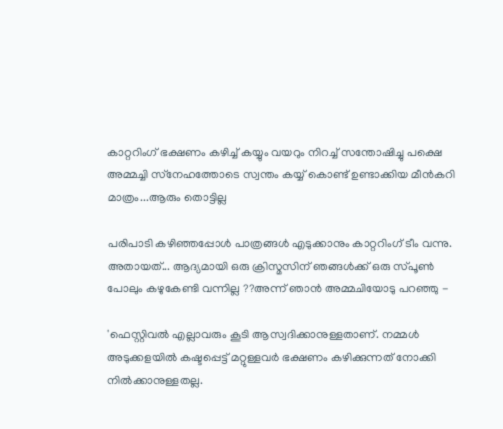കാറ്ററിംഗ് ഭക്ഷണം കഴിച്ച് കയ്യും വയറും നിറച്ച് സന്തോഷിച്ചു പക്ഷെ അമ്മച്ചി സ്‌നേഹത്തോടെ സ്വന്തം കയ്യ് കൊണ്ട് ഉണ്ടാക്കിയ മീന്‍കറി മാത്രം...ആരും തൊട്ടില്ല

പരിപാടി കഴിഞ്ഞപ്പോള്‍ പാത്രങ്ങള്‍ എടുക്കാനും കാറ്ററിംഗ് ടീം വന്നു. അതായത്... ആദ്യമായി ഒരു ക്രിസ്മസിന് ഞങ്ങള്‍ക്ക് ഒരു സ്പൂണ്‍ പോലും കഴുകേണ്ടി വന്നില്ല ??അന്ന് ഞാന്‍ അമ്മചിയോടു പറഞ്ഞു -

'ഫെസ്റ്റിവല്‍ എല്ലാവരും കൂടി ആസ്വദിക്കാനുള്ളതാണ്. നമ്മള്‍ അടുക്കളയില്‍ കഷ്ടപ്പെട്ട് മറ്റുള്ളവര്‍ ഭക്ഷണം കഴിക്കുന്നത് നോക്കി നില്‍ക്കാനുള്ളതല്ല.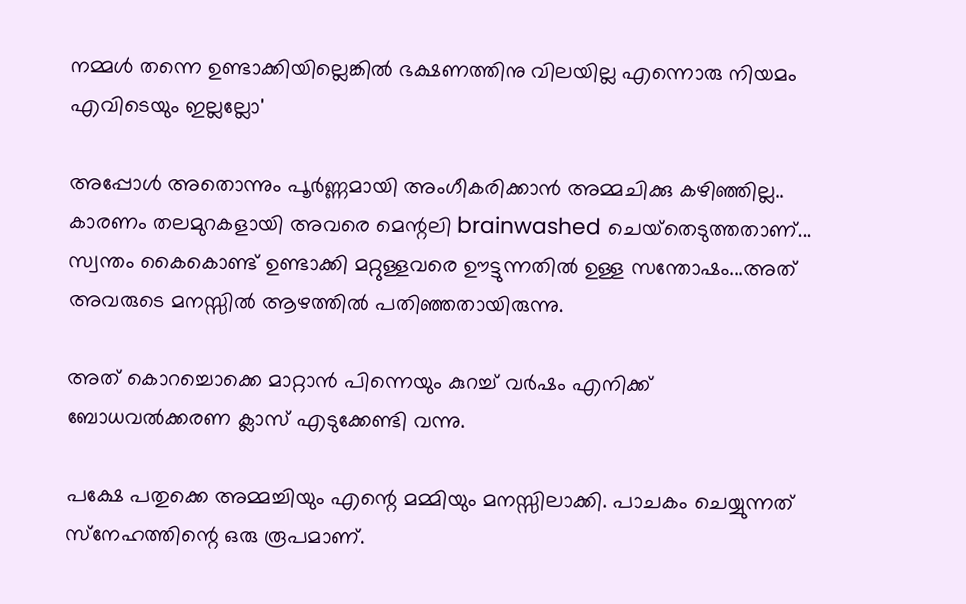നമ്മള്‍ തന്നെ ഉണ്ടാക്കിയില്ലെങ്കില്‍ ഭക്ഷണത്തിനു വിലയില്ല എന്നൊരു നിയമം എവിടെയും ഇല്ലല്ലോ'

അപ്പോള്‍ അതൊന്നും പൂര്‍ണ്ണമായി അംഗീകരിക്കാന്‍ അമ്മചിക്കു കഴിഞ്ഞില്ല.. കാരണം തലമുറകളായി അവരെ മെന്റലി brainwashed ചെയ്‌തെടുത്തതാണ്... സ്വന്തം കൈകൊണ്ട് ഉണ്ടാക്കി മറ്റുള്ളവരെ ഊട്ടുന്നതില്‍ ഉള്ള സന്തോഷം...അത് അവരുടെ മനസ്സില്‍ ആഴത്തില്‍ പതിഞ്ഞതായിരുന്നു.

അത് കൊറച്ചൊക്കെ മാറ്റാന്‍ പിന്നെയും കുറച്ച് വര്‍ഷം എനിക്ക് ബോധവല്‍ക്കരണ ക്ലാസ് എടുക്കേണ്ടി വന്നു.

പക്ഷേ പതുക്കെ അമ്മച്ചിയും എന്റെ മമ്മിയും മനസ്സിലാക്കി. പാചകം ചെയ്യുന്നത് സ്‌നേഹത്തിന്റെ ഒരു രൂപമാണ്.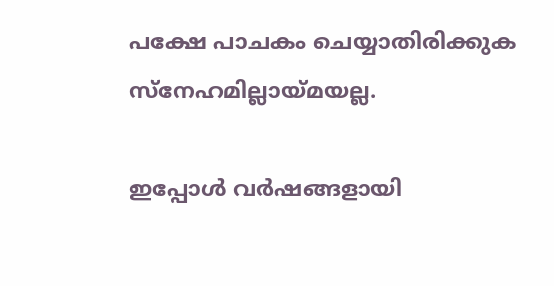പക്ഷേ പാചകം ചെയ്യാതിരിക്കുക സ്‌നേഹമില്ലായ്മയല്ല.

ഇപ്പോള്‍ വര്‍ഷങ്ങളായി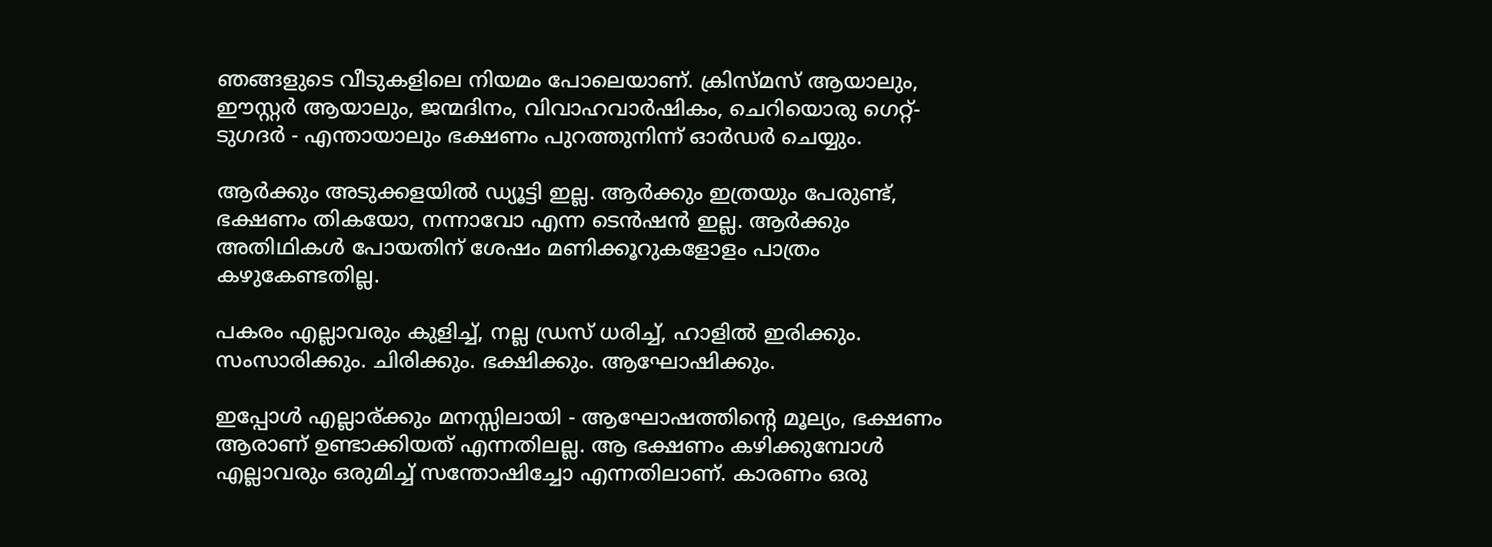ഞങ്ങളുടെ വീടുകളിലെ നിയമം പോലെയാണ്. ക്രിസ്മസ് ആയാലും, ഈസ്റ്റര്‍ ആയാലും, ജന്മദിനം, വിവാഹവാര്‍ഷികം, ചെറിയൊരു ഗെറ്റ്-ടുഗദര്‍ - എന്തായാലും ഭക്ഷണം പുറത്തുനിന്ന് ഓര്‍ഡര്‍ ചെയ്യും.

ആര്‍ക്കും അടുക്കളയില്‍ ഡ്യൂട്ടി ഇല്ല. ആര്‍ക്കും ഇത്രയും പേരുണ്ട്, ഭക്ഷണം തികയോ, നന്നാവോ എന്ന ടെന്‍ഷന്‍ ഇല്ല. ആര്‍ക്കും അതിഥികള്‍ പോയതിന് ശേഷം മണിക്കൂറുകളോളം പാത്രം കഴുകേണ്ടതില്ല.

പകരം എല്ലാവരും കുളിച്ച്, നല്ല ഡ്രസ് ധരിച്ച്, ഹാളില്‍ ഇരിക്കും. സംസാരിക്കും. ചിരിക്കും. ഭക്ഷിക്കും. ആഘോഷിക്കും.

ഇപ്പോള്‍ എല്ലാര്ക്കും മനസ്സിലായി - ആഘോഷത്തിന്റെ മൂല്യം, ഭക്ഷണം ആരാണ് ഉണ്ടാക്കിയത് എന്നതിലല്ല. ആ ഭക്ഷണം കഴിക്കുമ്പോള്‍ എല്ലാവരും ഒരുമിച്ച് സന്തോഷിച്ചോ എന്നതിലാണ്. കാരണം ഒരു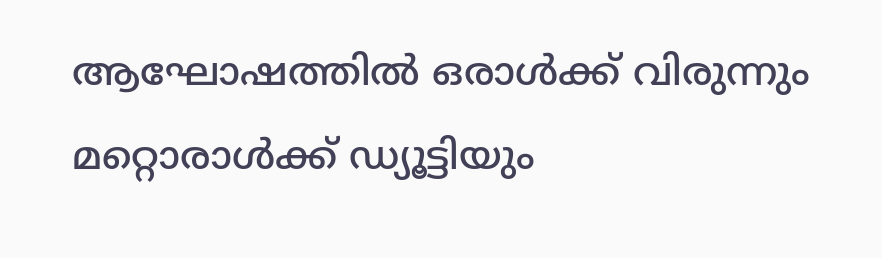ആഘോഷത്തില്‍ ഒരാള്‍ക്ക് വിരുന്നും മറ്റൊരാള്‍ക്ക് ഡ്യൂട്ടിയും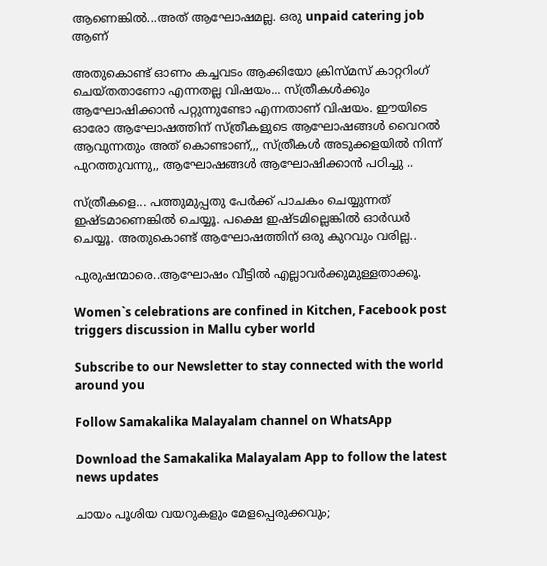ആണെങ്കില്‍...അത് ആഘോഷമല്ല. ഒരു unpaid catering job ആണ്

അതുകൊണ്ട് ഓണം കച്ചവടം ആക്കിയോ ക്രിസ്മസ് കാറ്ററിംഗ് ചെയ്തതാണോ എന്നതല്ല വിഷയം... സ്ത്രീകള്‍ക്കും ആഘോഷിക്കാന്‍ പറ്റുന്നുണ്ടോ എന്നതാണ് വിഷയം. ഈയിടെ ഓരോ ആഘോഷത്തിന് സ്ത്രീകളുടെ ആഘോഷങ്ങള്‍ വൈറല്‍ ആവുന്നതും അത് കൊണ്ടാണ്,,, സ്ത്രീകള്‍ അടുക്കളയില്‍ നിന്ന് പുറത്തുവന്നു,, ആഘോഷങ്ങള്‍ ആഘോഷിക്കാന്‍ പഠിച്ചു ..

സ്ത്രീകളെ... പത്തുമുപ്പതു പേര്‍ക്ക് പാചകം ചെയ്യുന്നത് ഇഷ്ടമാണെങ്കില്‍ ചെയ്യൂ. പക്ഷെ ഇഷ്ടമില്ലെങ്കില്‍ ഓര്‍ഡര്‍ ചെയ്യൂ. അതുകൊണ്ട് ആഘോഷത്തിന് ഒരു കുറവും വരില്ല..

പുരുഷന്മാരെ..ആഘോഷം വീട്ടില്‍ എല്ലാവര്‍ക്കുമുള്ളതാക്കൂ.

Women`s celebrations are confined in Kitchen, Facebook post triggers discussion in Mallu cyber world

Subscribe to our Newsletter to stay connected with the world around you

Follow Samakalika Malayalam channel on WhatsApp

Download the Samakalika Malayalam App to follow the latest news updates

ചായം പൂശിയ വയറുകളും മേളപ്പെരുക്കവും;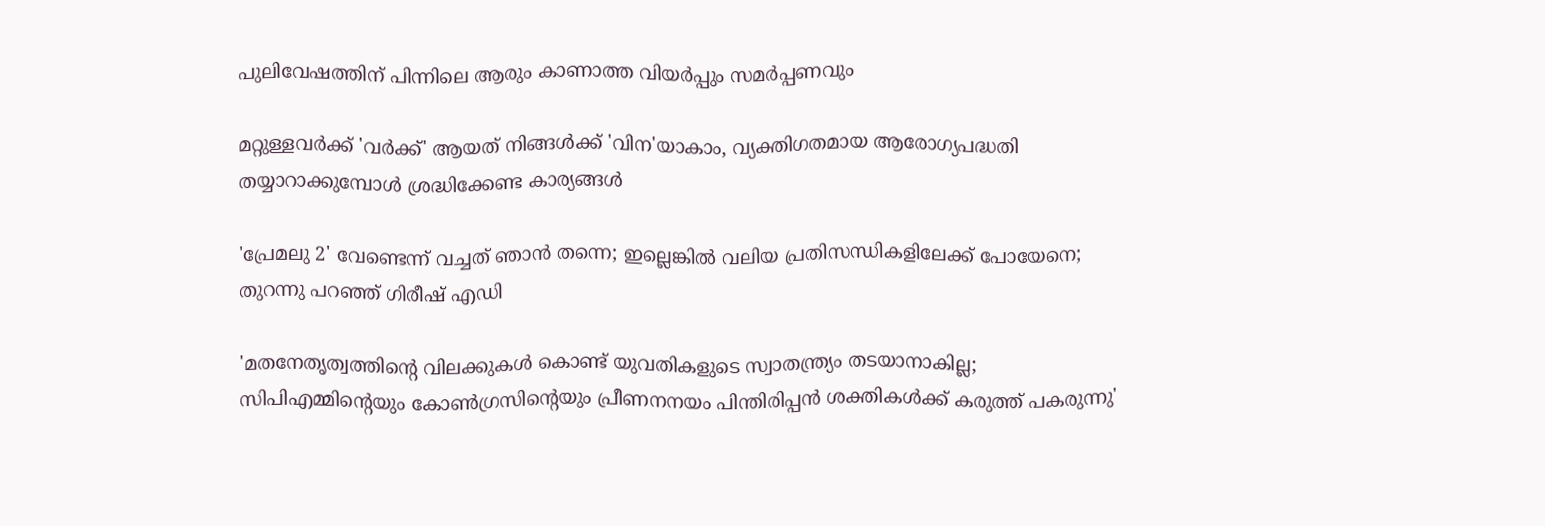പുലിവേഷത്തിന് പിന്നിലെ ആരും കാണാത്ത വിയർപ്പും സമർപ്പണവും

മറ്റുള്ളവർക്ക് 'വർക്ക്' ആയത് നിങ്ങൾക്ക് 'വിന'യാകാം, വ്യക്തിഗതമായ ആരോഗ്യപദ്ധതി തയ്യാറാക്കുമ്പോൾ ശ്രദ്ധിക്കേണ്ട കാര്യങ്ങൾ

'പ്രേമലു 2' വേണ്ടെന്ന് വച്ചത് ഞാന്‍ തന്നെ; ഇല്ലെങ്കില്‍ വലിയ പ്രതിസന്ധികളിലേക്ക് പോയേനെ; തുറന്നു പറഞ്ഞ് ഗിരീഷ് എഡി

'മതനേതൃത്വത്തിന്റെ വിലക്കുകള്‍ കൊണ്ട് യുവതികളുടെ സ്വാതന്ത്ര്യം തടയാനാകില്ല; സിപിഎമ്മിന്റെയും കോണ്‍ഗ്രസിന്റെയും പ്രീണനനയം പിന്തിരിപ്പന്‍ ശക്തികള്‍ക്ക് കരുത്ത് പകരുന്നു'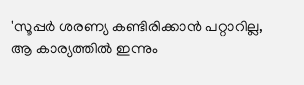'സൂപ്പര്‍ ശരണ്യ കണ്ടിരിക്കാന്‍ പറ്റാറില്ല, ആ കാര്യത്തില്‍ ഇന്നും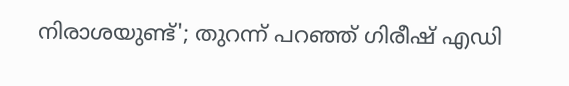നിരാശയുണ്ട്'; തുറന്ന് പറഞ്ഞ് ഗിരീഷ് എഡി